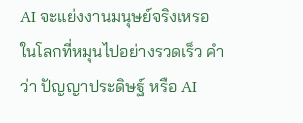AI จะแย่งงานมนุษย์จริงเหรอ
ในโลกที่หมุนไปอย่างรวดเร็ว คำว่า ปัญญาประดิษฐ์ หรือ AI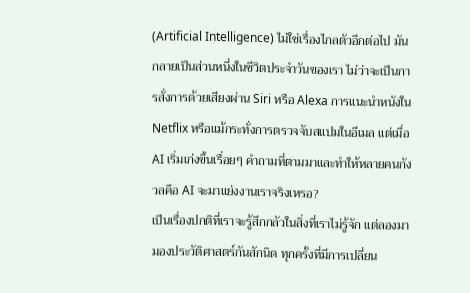(Artificial Intelligence) ไม่ใช่เรื่องไกลตัวอีกต่อไป มันกลายเป็นส่วนหนึ่งในชีวิตประจำวันของเรา ไม่ว่าจะเป็นการสั่งการด้วยเสียงผ่าน Siri หรือ Alexa การแนะนำหนังใน Netflix หรือแม้กระทั่งการตรวจจับสแปมในอีเมล แต่เมื่อ AI เริ่มเก่งขึ้นเรื่อยๆ คำถามที่ตามมาและทำให้หลายคนกังวลคือ AI จะมาแย่งงานเราจริงเหรอ?
เป็นเรื่องปกติที่เราจะรู้สึกกลัวในสิ่งที่เราไม่รู้จัก แต่ลองมามองประวัติศาสตร์กันสักนิด ทุกครั้งที่มีการเปลี่ยน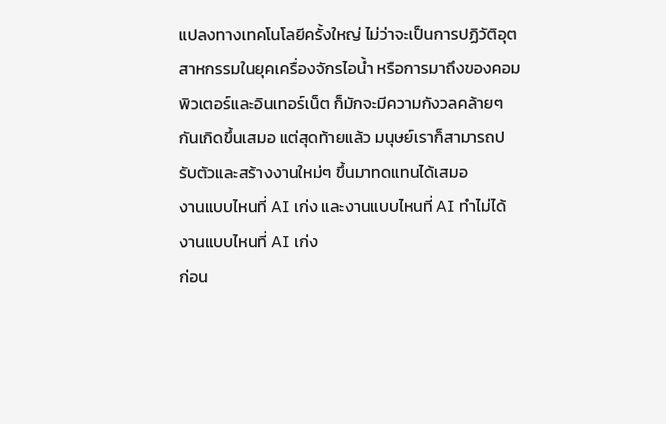แปลงทางเทคโนโลยีครั้งใหญ่ ไม่ว่าจะเป็นการปฏิวัติอุตสาหกรรมในยุคเครื่องจักรไอน้ำ หรือการมาถึงของคอมพิวเตอร์และอินเทอร์เน็ต ก็มักจะมีความกังวลคล้ายๆ กันเกิดขึ้นเสมอ แต่สุดท้ายแล้ว มนุษย์เราก็สามารถปรับตัวและสร้างงานใหม่ๆ ขึ้นมาทดแทนได้เสมอ
งานแบบไหนที่ AI เก่ง และงานแบบไหนที่ AI ทำไม่ได้
งานแบบไหนที่ AI เก่ง
ก่อน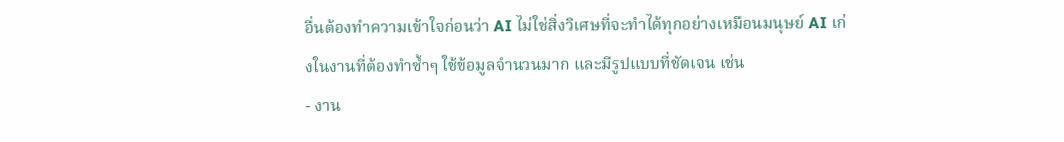อื่นต้องทำความเข้าใจก่อนว่า AI ไม่ใช่สิ่งวิเศษที่จะทำได้ทุกอย่างเหมือนมนุษย์ AI เก่งในงานที่ต้องทำซ้ำๆ ใช้ข้อมูลจำนวนมาก และมีรูปแบบที่ชัดเจน เช่น
- งาน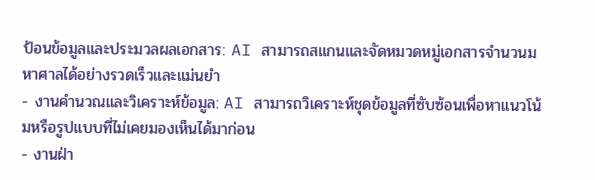ป้อนข้อมูลและประมวลผลเอกสาร: AI สามารถสแกนและจัดหมวดหมู่เอกสารจำนวนมหาศาลได้อย่างรวดเร็วและแม่นยำ
- งานคำนวณและวิเคราะห์ข้อมูล: AI สามารถวิเคราะห์ชุดข้อมูลที่ซับซ้อนเพื่อหาแนวโน้มหรือรูปแบบที่ไม่เคยมองเห็นได้มาก่อน
- งานฝ่า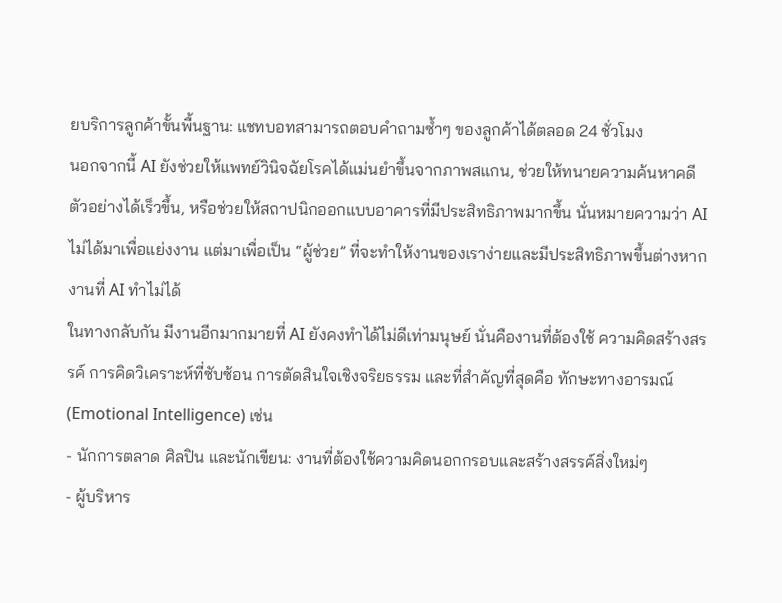ยบริการลูกค้าขั้นพื้นฐาน: แชทบอทสามารถตอบคำถามซ้ำๆ ของลูกค้าได้ตลอด 24 ชั่วโมง
นอกจากนี้ AI ยังช่วยให้แพทย์วินิจฉัยโรคได้แม่นยำขึ้นจากภาพสแกน, ช่วยให้ทนายความค้นหาคดีตัวอย่างได้เร็วขึ้น, หรือช่วยให้สถาปนิกออกแบบอาคารที่มีประสิทธิภาพมากขึ้น นั่นหมายความว่า AI ไม่ได้มาเพื่อแย่งงาน แต่มาเพื่อเป็น “ผู้ช่วย” ที่จะทำให้งานของเราง่ายและมีประสิทธิภาพขึ้นต่างหาก
งานที่ AI ทำไม่ได้
ในทางกลับกัน มีงานอีกมากมายที่ AI ยังคงทำได้ไม่ดีเท่ามนุษย์ นั่นคืองานที่ต้องใช้ ความคิดสร้างสรรค์ การคิดวิเคราะห์ที่ซับซ้อน การตัดสินใจเชิงจริยธรรม และที่สำคัญที่สุดคือ ทักษะทางอารมณ์ (Emotional Intelligence) เช่น
- นักการตลาด ศิลปิน และนักเขียน: งานที่ต้องใช้ความคิดนอกกรอบและสร้างสรรค์สิ่งใหม่ๆ
- ผู้บริหาร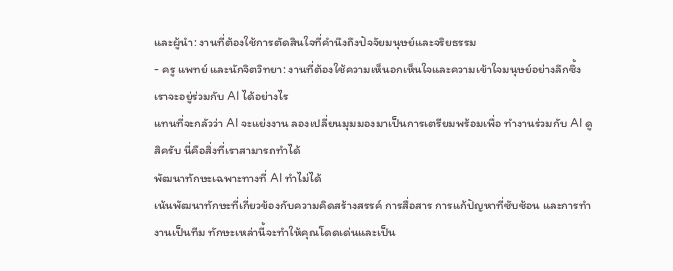และผู้นำ: งานที่ต้องใช้การตัดสินใจที่คำนึงถึงปัจจัยมนุษย์และจริยธรรม
- ครู แพทย์ และนักจิตวิทยา: งานที่ต้องใช้ความเห็นอกเห็นใจและความเข้าใจมนุษย์อย่างลึกซึ้ง
เราจะอยู่ร่วมกับ AI ได้อย่างไร
แทนที่จะกลัวว่า AI จะแย่งงาน ลองเปลี่ยนมุมมองมาเป็นการเตรียมพร้อมเพื่อ ทำงานร่วมกับ AI ดูสิครับ นี่คือสิ่งที่เราสามารถทำได้
พัฒนาทักษะเฉพาะทางที่ AI ทำไม่ได้
เน้นพัฒนาทักษะที่เกี่ยวข้องกับความคิดสร้างสรรค์ การสื่อสาร การแก้ปัญหาที่ซับซ้อน และการทำงานเป็นทีม ทักษะเหล่านี้จะทำให้คุณโดดเด่นและเป็น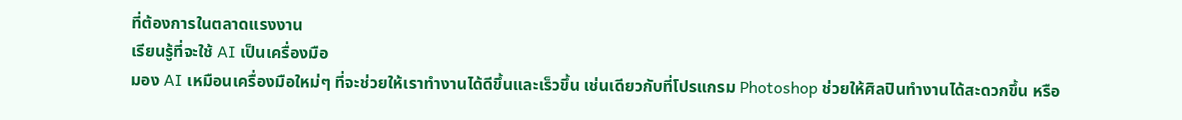ที่ต้องการในตลาดแรงงาน
เรียนรู้ที่จะใช้ AI เป็นเครื่องมือ
มอง AI เหมือนเครื่องมือใหม่ๆ ที่จะช่วยให้เราทำงานได้ดีขึ้นและเร็วขึ้น เช่นเดียวกับที่โปรแกรม Photoshop ช่วยให้ศิลปินทำงานได้สะดวกขึ้น หรือ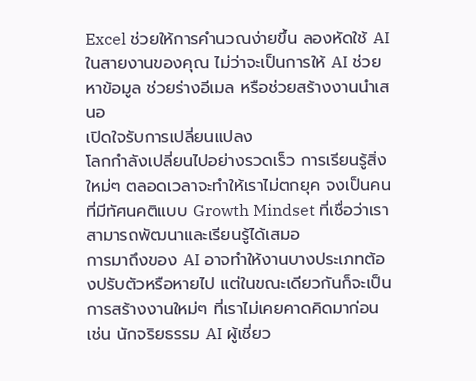Excel ช่วยให้การคำนวณง่ายขึ้น ลองหัดใช้ AI ในสายงานของคุณ ไม่ว่าจะเป็นการให้ AI ช่วยหาข้อมูล ช่วยร่างอีเมล หรือช่วยสร้างงานนำเสนอ
เปิดใจรับการเปลี่ยนแปลง
โลกกำลังเปลี่ยนไปอย่างรวดเร็ว การเรียนรู้สิ่งใหม่ๆ ตลอดเวลาจะทำให้เราไม่ตกยุค จงเป็นคนที่มีทัศนคติแบบ Growth Mindset ที่เชื่อว่าเราสามารถพัฒนาและเรียนรู้ได้เสมอ
การมาถึงของ AI อาจทำให้งานบางประเภทต้องปรับตัวหรือหายไป แต่ในขณะเดียวกันก็จะเป็นการสร้างงานใหม่ๆ ที่เราไม่เคยคาดคิดมาก่อน เช่น นักจริยธรรม AI ผู้เชี่ยว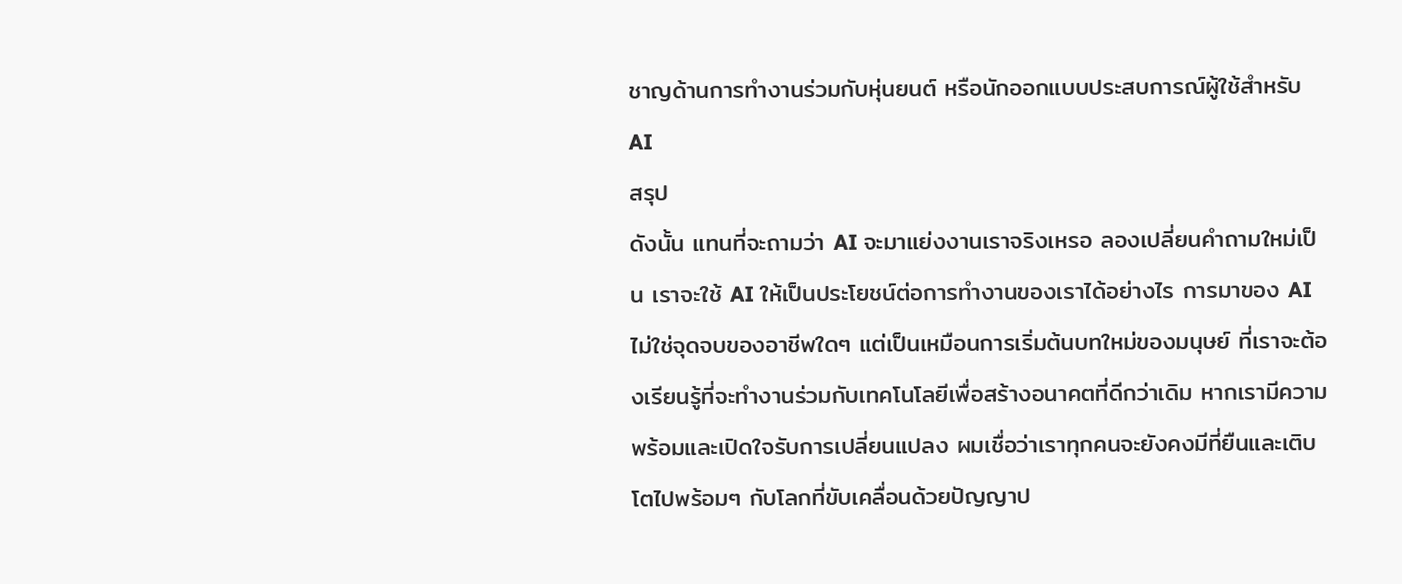ชาญด้านการทำงานร่วมกับหุ่นยนต์ หรือนักออกแบบประสบการณ์ผู้ใช้สำหรับ AI
สรุป
ดังนั้น แทนที่จะถามว่า AI จะมาแย่งงานเราจริงเหรอ ลองเปลี่ยนคำถามใหม่เป็น เราจะใช้ AI ให้เป็นประโยชน์ต่อการทำงานของเราได้อย่างไร การมาของ AI ไม่ใช่จุดจบของอาชีพใดๆ แต่เป็นเหมือนการเริ่มต้นบทใหม่ของมนุษย์ ที่เราจะต้องเรียนรู้ที่จะทำงานร่วมกับเทคโนโลยีเพื่อสร้างอนาคตที่ดีกว่าเดิม หากเรามีความพร้อมและเปิดใจรับการเปลี่ยนแปลง ผมเชื่อว่าเราทุกคนจะยังคงมีที่ยืนและเติบโตไปพร้อมๆ กับโลกที่ขับเคลื่อนด้วยปัญญาป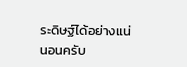ระดิษฐ์ได้อย่างแน่นอนครับ